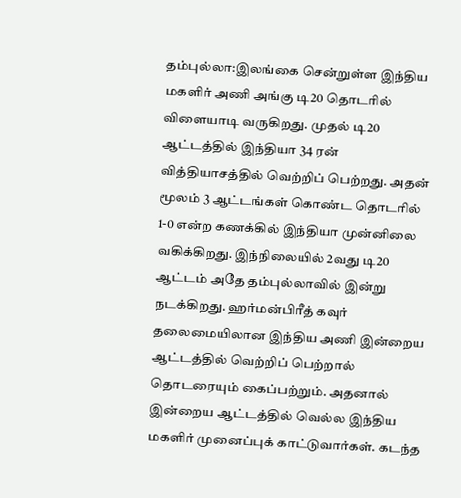தம்புல்லா:இலங்கை சென்றுள்ள இந்திய மகளிர் அணி அங்கு டி20 தொடரில் விளையாடி வருகிறது. முதல் டி20 ஆட்டத்தில் இந்தியா 34 ரன் வித்தியாசத்தில் வெற்றிப் பெற்றது. அதன் மூலம் 3 ஆட்டங்கள் கொண்ட தொடரில் 1-0 என்ற கணக்கில் இந்தியா முன்னிலை வகிக்கிறது. இந்நிலையில் 2வது டி20 ஆட்டம் அதே தம்புல்லாவில் இன்று நடக்கிறது. ஹர்மன்பிரீத் கவுர் தலைமையிலான இந்திய அணி இன்றைய ஆட்டத்தில் வெற்றிப் பெற்றால் தொடரையும் கைப்பற்றும். அதனால் இன்றைய ஆட்டத்தில் வெல்ல இந்திய மகளிர் முனைப்புக் காட்டுவார்கள். கடந்த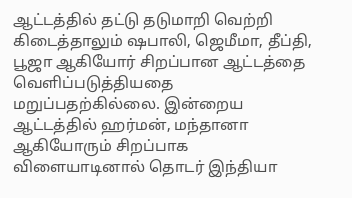ஆட்டத்தில் தட்டு தடுமாறி வெற்றி கிடைத்தாலும் ஷபாலி, ஜெமீமா, தீப்தி, பூஜா ஆகியோர் சிறப்பான ஆட்டத்தை வெளிப்படுத்தியதை மறுப்பதற்கில்லை. இன்றைய ஆட்டத்தில் ஹர்மன், மந்தானா ஆகியோரும் சிறப்பாக விளையாடினால் தொடர் இந்தியா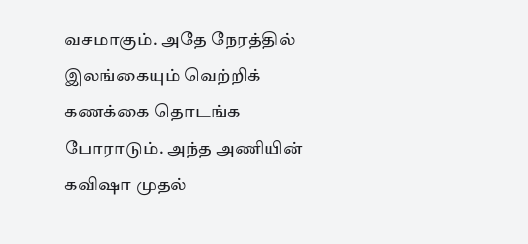வசமாகும். அதே நேரத்தில் இலங்கையும் வெற்றிக் கணக்கை தொடங்க போராடும். அந்த அணியின் கவிஷா முதல்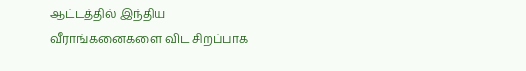ஆட்டத்தில் இந்திய வீராங்கனைகளை விட சிறப்பாக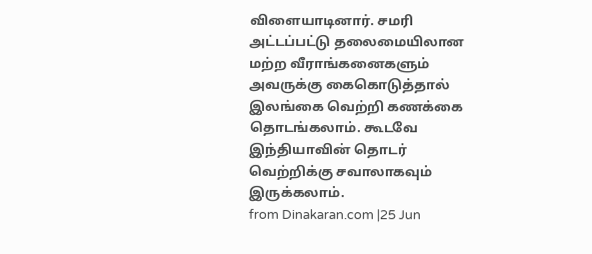விளையாடினார். சமரி அட்டப்பட்டு தலைமையிலான மற்ற வீராங்கனைகளும் அவருக்கு கைகொடுத்தால் இலங்கை வெற்றி கணக்கை தொடங்கலாம். கூடவே இந்தியாவின் தொடர் வெற்றிக்கு சவாலாகவும் இருக்கலாம்.
from Dinakaran.com |25 Jun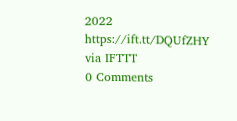2022 https://ift.tt/DQUfZHY
via IFTTT
0 Comments